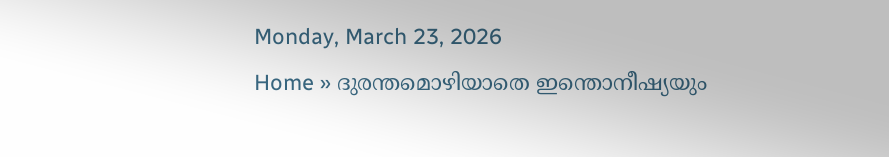Monday, March 23, 2026
Home » ദുരന്തമൊഴിയാതെ ഇന്തൊനീഷ്യയും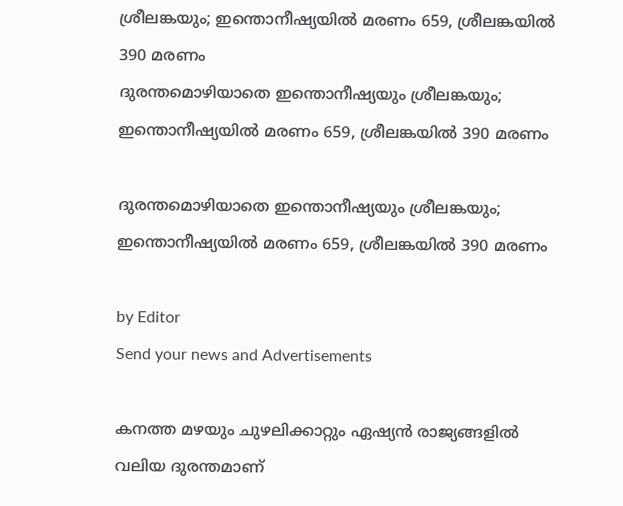ശ്രീലങ്കയും; ഇന്തൊനീഷ്യയിൽ മരണം 659, ശ്രീലങ്കയിൽ 390 മരണം
ദുരന്തമൊഴിയാതെ ഇന്തൊനീഷ്യയും ശ്രീലങ്കയും; ഇന്തൊനീഷ്യയിൽ മരണം 659, ശ്രീലങ്കയിൽ 390 മരണം

ദുരന്തമൊഴിയാതെ ഇന്തൊനീഷ്യയും ശ്രീലങ്കയും; ഇന്തൊനീഷ്യയിൽ മരണം 659, ശ്രീലങ്കയിൽ 390 മരണം

by Editor
Send your news and Advertisements

കനത്ത മഴയും ചുഴലിക്കാറ്റും ഏഷ്യൻ രാജ്യങ്ങളിൽ വലിയ ദുരന്തമാണ്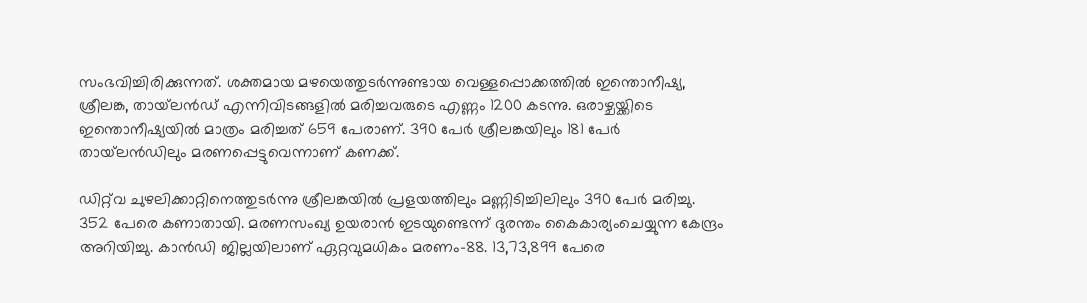സംഭവിച്ചിരിക്കുന്നത്. ശക്തമായ മഴയെത്തുടർന്നുണ്ടായ വെള്ളപ്പൊക്കത്തിൽ ഇന്തൊനീഷ്യ, ശ്രീലങ്ക, തായ്‌ലൻഡ് എന്നിവിടങ്ങളിൽ മരിച്ചവരുടെ എണ്ണം 1200 കടന്നു. ഒരാഴ്ചയ്ക്കിടെ ഇന്തൊനീഷ്യയിൽ മാത്രം മരിച്ചത് 659 പേരാണ്. 390 പേർ ശ്രീലങ്കയിലും 181 പേർ തായ്‌ലൻഡിലും മരണപ്പെട്ടുവെന്നാണ് കണക്ക്.

ഡിറ്റ്‍വ ചുഴലിക്കാറ്റിനെത്തുടർന്നു ശ്രീലങ്കയിൽ പ്രളയത്തിലും മണ്ണിടിച്ചിലിലും 390 പേർ മരിച്ചു. 352 പേരെ കണാതായി. മരണസംഖ്യ ഉയരാൻ ഇടയുണ്ടെന്ന് ദുരന്തം കൈകാര്യംചെയ്യുന്ന കേന്ദ്രം അറിയിച്ചു. കാൻഡി ജില്ലയിലാണ് ഏറ്റവുമധികം മരണം-88. 13,73,899 പേരെ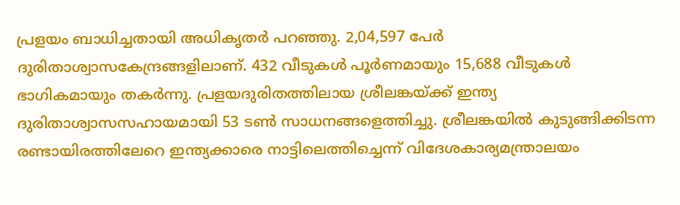പ്രളയം ബാധിച്ചതായി അധികൃതർ പറഞ്ഞു. 2,04,597 പേർ ദുരിതാശ്വാസകേന്ദ്രങ്ങളിലാണ്. 432 വീടുകൾ പൂർണമായും 15,688 വീടുകൾ ഭാഗികമായും തകർന്നു. പ്രളയദുരിതത്തിലായ ശ്രീലങ്കയ്ക്ക് ഇന്ത്യ ദുരിതാശ്വാസസഹായമായി 53 ടൺ സാധനങ്ങളെത്തിച്ചു. ശ്രീലങ്കയിൽ കുടുങ്ങിക്കിടന്ന രണ്ടായിരത്തിലേറെ ഇന്ത്യക്കാരെ നാട്ടിലെത്തിച്ചെന്ന് വിദേശകാര്യമന്ത്രാലയം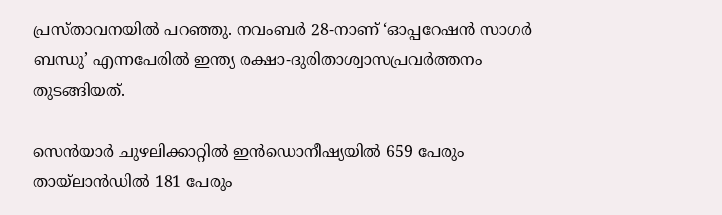പ്രസ്താവനയിൽ പറഞ്ഞു. നവംബർ 28-നാണ് ‘ഓപ്പറേഷൻ സാഗർ ബന്ധു’ എന്നപേരിൽ ഇന്ത്യ രക്ഷാ-ദുരിതാശ്വാസപ്രവർത്തനം തുടങ്ങിയത്.

സെൻയാർ ചുഴലിക്കാറ്റിൽ ഇൻഡൊനീഷ്യയിൽ 659 പേരും തായ്‌ലാൻഡിൽ 181 പേരും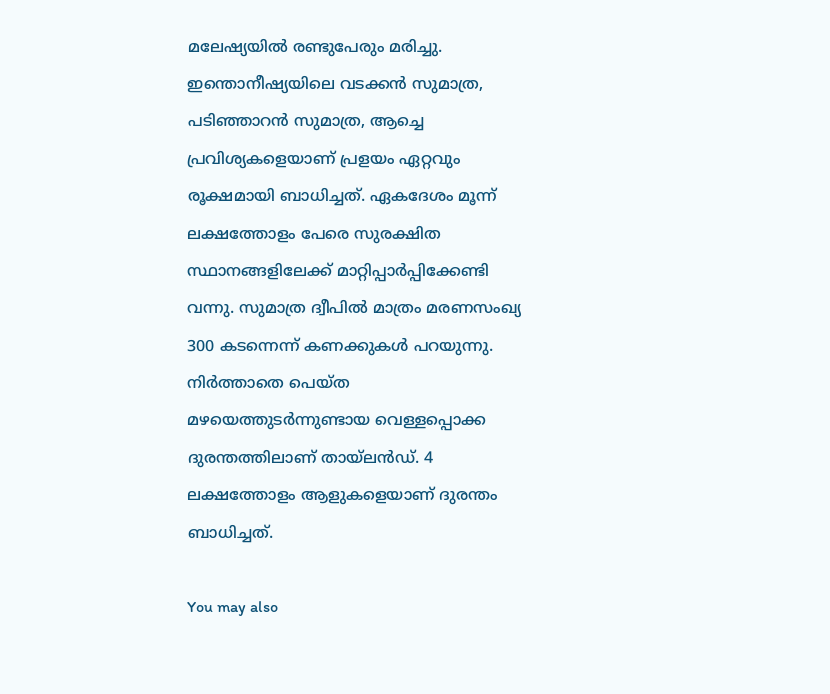മലേഷ്യയിൽ രണ്ടുപേരും മരിച്ചു. ഇന്തൊനീഷ്യയിലെ വടക്കൻ സുമാത്ര, പടിഞ്ഞാറൻ സുമാത്ര, ആച്ചെ പ്രവിശ്യകളെയാണ് പ്രളയം ഏറ്റവും രൂക്ഷമായി ബാധിച്ചത്. ഏകദേശം മൂന്ന് ലക്ഷത്തോളം പേരെ സുരക്ഷിത സ്ഥാനങ്ങളിലേക്ക് മാറ്റിപ്പാർപ്പിക്കേണ്ടി വന്നു. സുമാത്ര ദ്വീപിൽ മാത്രം മരണസംഖ്യ 300 കടന്നെന്ന് കണക്കുകൾ പറയുന്നു. നിർത്താതെ പെയ്‌ത മഴയെത്തുടർന്നുണ്ടായ വെള്ളപ്പൊക്ക ദുരന്തത്തിലാണ് തായ്‌ലൻഡ്‌. 4 ലക്ഷത്തോളം ആളുകളെയാണ് ദുരന്തം ബാധിച്ചത്.

You may also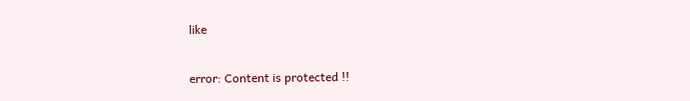like

error: Content is protected !!